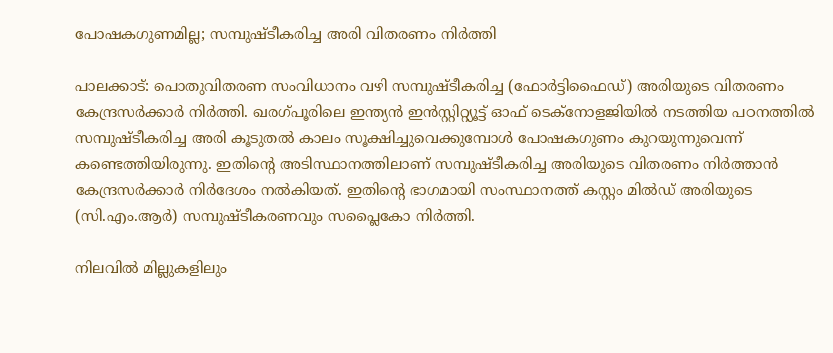പോഷകഗുണമില്ല; സമ്പുഷ്ടീകരിച്ച അരി വിതരണം നിർത്തി

പാലക്കാട്: പൊതുവിതരണ സംവിധാനം വഴി സമ്പുഷ്ടീകരിച്ച (ഫോർട്ടിഫൈഡ്) അരിയുടെ വിതരണം കേന്ദ്രസർക്കാർ നിർത്തി. ഖരഗ്പൂരിലെ ഇന്ത്യൻ ഇൻസ്റ്റിറ്റ്യൂട്ട് ഓഫ് ടെക്നോളജിയിൽ നടത്തിയ പഠനത്തിൽ സമ്പുഷ്ടീകരിച്ച അരി കൂടുതൽ കാലം സൂക്ഷിച്ചുവെക്കുമ്പോൾ പോഷകഗുണം കുറയുന്നുവെന്ന് കണ്ടെത്തിയിരുന്നു. ഇതിന്‍റെ അടിസ്ഥാനത്തിലാണ് സമ്പുഷ്ടീകരിച്ച അരിയുടെ വിതരണം നിർത്താൻ കേന്ദ്രസർക്കാർ നിർദേശം നൽകിയത്. ഇതിന്‍റെ ഭാഗമായി സംസ്ഥാനത്ത് കസ്റ്റം മിൽഡ് അരിയുടെ (സി.എം.ആർ) സമ്പുഷ്ടീകരണവും സപ്ലൈകോ നിർത്തി.

നിലവിൽ മില്ലുകളിലും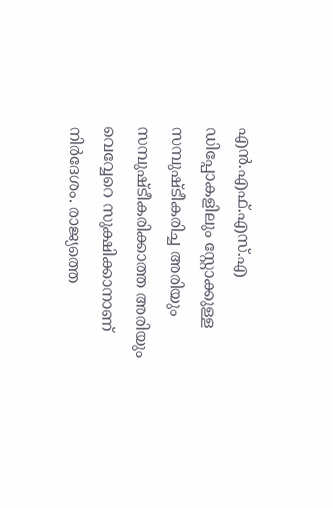എൻ.എഫ്.എസ്.എ ഡിപ്പോകളിലും സ്റ്റോക്കുള്ള സമ്പുഷ്ടീകരിച്ച അരിയും സമ്പുഷ്ടീകരിക്കാത്ത അരിയും വെവ്വേറെ സുക്ഷിക്കാനാണ് നിർദേശം. രാജ്യത്തെ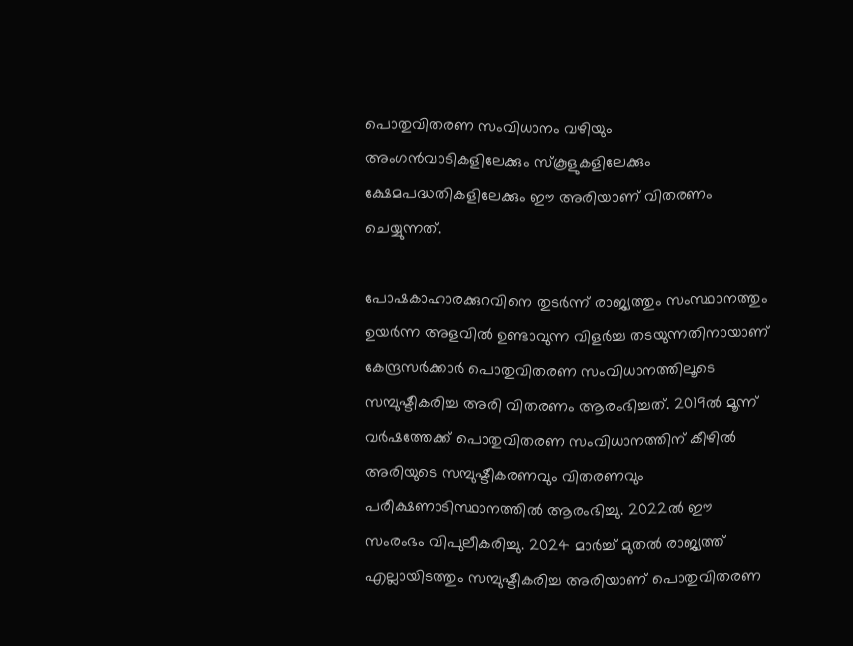പൊതുവിതരണ സംവിധാനം വഴിയും അംഗൻവാടികളിലേക്കും സ്കൂളുകളിലേക്കും ക്ഷേമപദ്ധതികളിലേക്കും ഈ അരിയാണ് വിതരണം ചെയ്യുന്നത്.

പോഷകാഹാരക്കുറവിനെ തുടർന്ന് രാജ്യത്തും സംസ്ഥാനത്തും ഉയർന്ന അളവിൽ ഉണ്ടാവുന്ന വിളർച്ച തടയുന്നതിനായാണ് കേന്ദ്രസർക്കാർ പൊതുവിതരണ സംവിധാനത്തിലൂടെ സമ്പുഷ്ടീകരിച്ച അരി വിതരണം ആരംഭിച്ചത്. 2019ൽ മൂന്ന് വർഷത്തേക്ക് പൊതുവിതരണ സംവിധാനത്തിന് കീഴിൽ അരിയുടെ സമ്പുഷ്ടീകരണവും വിതരണവും പരീക്ഷണാടിസ്ഥാനത്തിൽ ആരംഭിച്ചു. 2022ൽ ഈ സംരംഭം വിപുലീകരിച്ചു. 2024 മാർച്ച് മുതൽ രാജ്യത്ത് എല്ലായിടത്തും സമ്പുഷ്ടീകരിച്ച അരിയാണ് പൊതുവിതരണ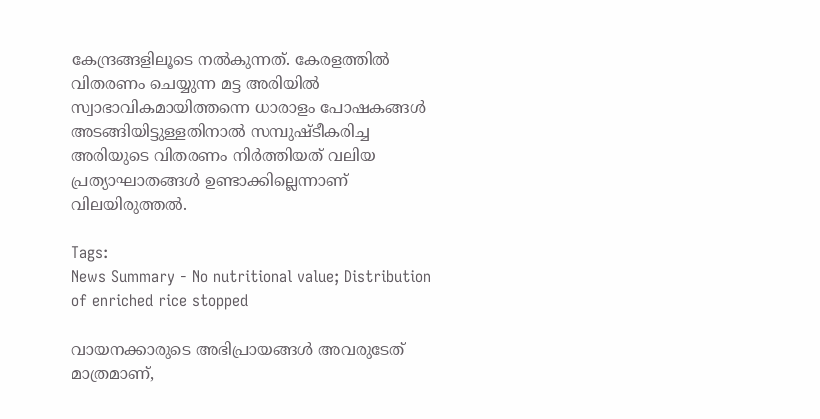കേന്ദ്രങ്ങളിലൂടെ നൽകുന്നത്. കേരളത്തിൽ വിതരണം ചെയ്യുന്ന മട്ട അരിയിൽ സ്വാഭാവികമായിത്തന്നെ ധാരാളം പോഷകങ്ങൾ അടങ്ങിയിട്ടുള്ളതിനാൽ സമ്പുഷ്ടീകരിച്ച അരിയുടെ വിതരണം നിർത്തിയത് വലിയ പ്രത്യാഘാതങ്ങൾ ഉണ്ടാക്കില്ലെന്നാണ് വിലയിരുത്തൽ.

Tags:
News Summary - No nutritional value; Distribution of enriched rice stopped

വായനക്കാരുടെ അഭിപ്രായങ്ങള്‍ അവരുടേത് മാത്രമാണ്,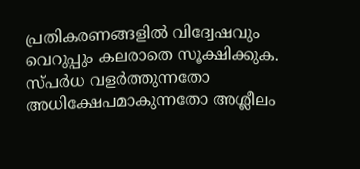പ്രതികരണങ്ങളിൽ വിദ്വേഷവും വെറുപ്പും കലരാതെ സൂക്ഷിക്കുക. സ്പർധ വളർത്തുന്നതോ അധിക്ഷേപമാകുന്നതോ അശ്ലീലം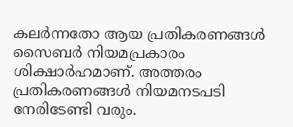കലർന്നതോ ആയ പ്രതികരണങ്ങൾ സൈബർ നിയമപ്രകാരം ശിക്ഷാർഹമാണ്. അത്തരം പ്രതികരണങ്ങൾ നിയമനടപടി നേരിടേണ്ടി വരും.